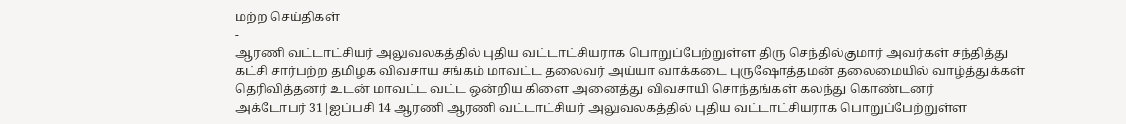மற்ற செய்திகள்
-
ஆரணி வட்டாட்சியர் அலுவலகத்தில் புதிய வட்டாட்சியராக பொறுப்பேற்றுள்ள திரு செந்தில்குமார் அவர்கள் சந்தித்து கட்சி சார்பற்ற தமிழக விவசாய சங்கம் மாவட்ட தலைவர் அய்யா வாக்கடை புருஷோத்தமன் தலைமையில் வாழ்த்துக்கள் தெரிவித்தனர் உடன் மாவட்ட வட்ட ஒன்றிய கிளை அனைத்து விவசாயி சொந்தங்கள் கலந்து கொண்டனர்
அக்டோபர் 31|ஐப்பசி 14 ஆரணி ஆரணி வட்டாட்சியர் அலுவலகத்தில் புதிய வட்டாட்சியராக பொறுப்பேற்றுள்ள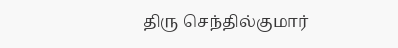திரு செந்தில்குமார்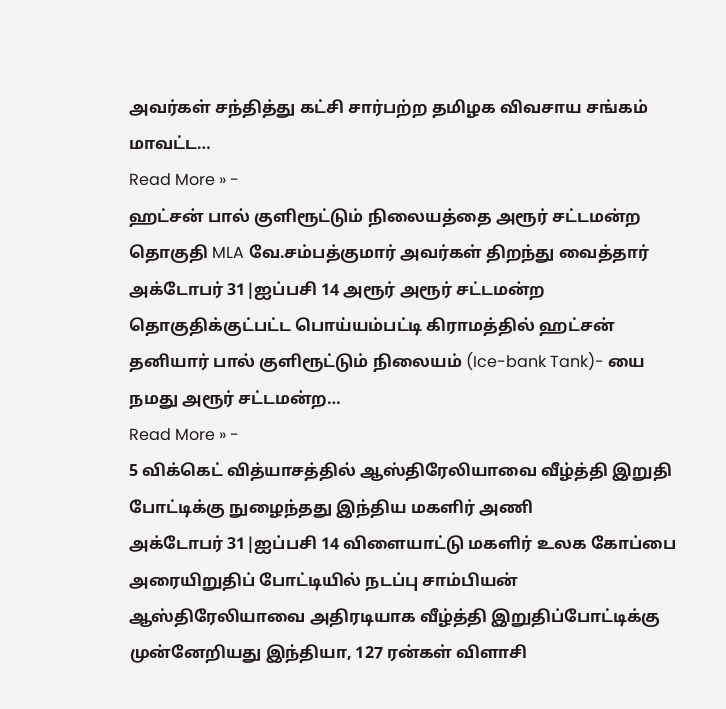அவர்கள் சந்தித்து கட்சி சார்பற்ற தமிழக விவசாய சங்கம் மாவட்ட…
Read More » -
ஹட்சன் பால் குளிரூட்டும் நிலையத்தை அரூர் சட்டமன்ற தொகுதி MLA வே.சம்பத்குமார் அவர்கள் திறந்து வைத்தார்
அக்டோபர் 31|ஐப்பசி 14 அரூர் அரூர் சட்டமன்ற தொகுதிக்குட்பட்ட பொய்யம்பட்டி கிராமத்தில் ஹட்சன் தனியார் பால் குளிரூட்டும் நிலையம் (Ice-bank Tank)- யை நமது அரூர் சட்டமன்ற…
Read More » -
5 விக்கெட் வித்யாசத்தில் ஆஸ்திரேலியாவை வீழ்த்தி இறுதி போட்டிக்கு நுழைந்தது இந்திய மகளிர் அணி
அக்டோபர் 31|ஐப்பசி 14 விளையாட்டு மகளிர் உலக கோப்பை அரையிறுதிப் போட்டியில் நடப்பு சாம்பியன் ஆஸ்திரேலியாவை அதிரடியாக வீழ்த்தி இறுதிப்போட்டிக்கு முன்னேறியது இந்தியா, 127 ரன்கள் விளாசி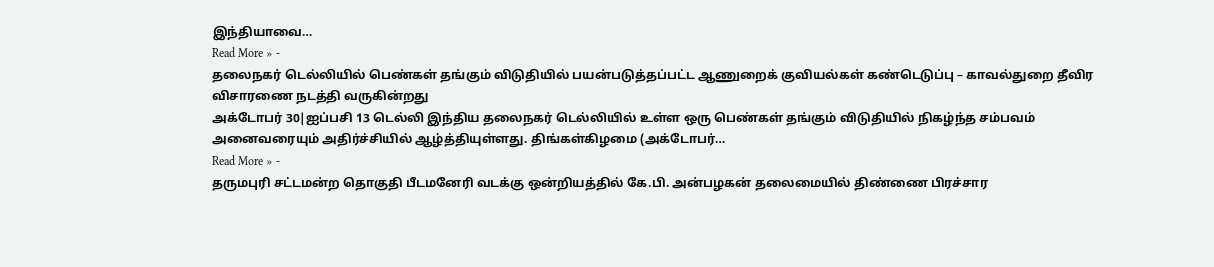இந்தியாவை…
Read More » -
தலைநகர் டெல்லியில் பெண்கள் தங்கும் விடுதியில் பயன்படுத்தப்பட்ட ஆணுறைக் குவியல்கள் கண்டெடுப்பு – காவல்துறை தீவிர விசாரணை நடத்தி வருகின்றது
அக்டோபர் 30|ஐப்பசி 13 டெல்லி இந்திய தலைநகர் டெல்லியில் உள்ள ஒரு பெண்கள் தங்கும் விடுதியில் நிகழ்ந்த சம்பவம் அனைவரையும் அதிர்ச்சியில் ஆழ்த்தியுள்ளது. திங்கள்கிழமை (அக்டோபர்…
Read More » -
தருமபுரி சட்டமன்ற தொகுதி பீடமனேரி வடக்கு ஒன்றியத்தில் கே.பி. அன்பழகன் தலைமையில் திண்ணை பிரச்சார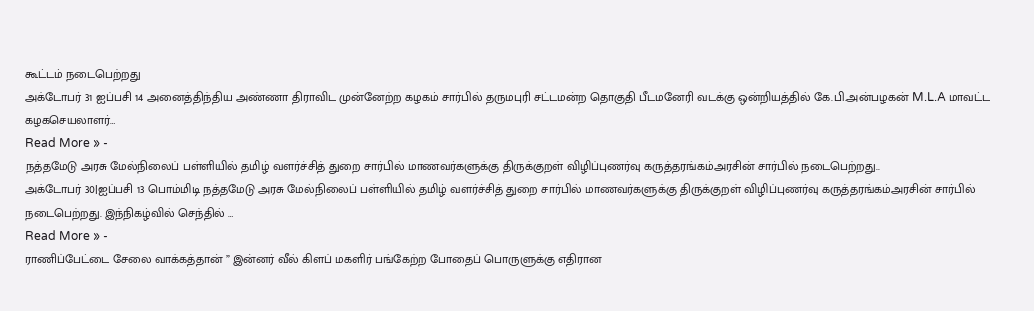கூட்டம் நடைபெற்றது
அக்டோபர் 31 ஐப்பசி 14 அனைத்திந்திய அண்ணா திராவிட முன்னேற்ற கழகம் சார்பில் தருமபுரி சட்டமன்ற தொகுதி பீடமனேரி வடக்கு ஒன்றியத்தில் கே.பி.அன்பழகன் M.L.A மாவட்ட கழகசெயலாளர்…
Read More » -
நத்தமேடு அரசு மேல்நிலைப் பள்ளியில் தமிழ் வளர்ச்சித் துறை சார்பில் மாணவர்களுக்கு திருக்குறள் விழிப்புணர்வு கருத்தரங்கம்அரசின் சார்பில் நடைபெற்றது..
அக்டோபர் 30|ஐப்பசி 13 பொம்மிடி நத்தமேடு அரசு மேல்நிலைப் பள்ளியில் தமிழ் வளர்ச்சித் துறை சார்பில் மாணவர்களுக்கு திருக்குறள் விழிப்புணர்வு கருத்தரங்கம்அரசின் சார்பில் நடைபெற்றது. இந்நிகழ்வில் செந்தில் …
Read More » -
ராணிப்பேட்டை சேலை வாக்கத்தான் ” இன்னர் வீல் கிளப் மகளிர் பங்கேற்ற போதைப் பொருளுக்கு எதிரான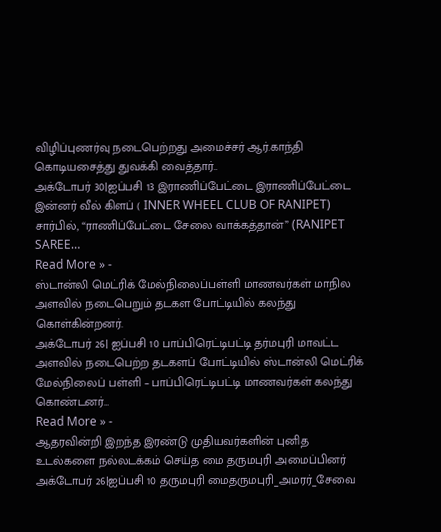விழிப்புணர்வு நடைபெற்றது அமைச்சர் ஆர்.காந்தி கொடியசைத்து துவக்கி வைத்தார்..
அக்டோபர் 30|ஐப்பசி 13 இராணிப்பேட்டை இராணிப்பேட்டை இன்னர் வீல் கிளப் ( INNER WHEEL CLUB OF RANIPET) சார்பில், “ராணிப்பேட்டை சேலை வாக்கத்தான்” (RANIPET SAREE…
Read More » -
ஸ்டான்லி மெட்ரிக் மேல்நிலைப்பள்ளி மாணவர்கள் மாநில அளவில் நடைபெறும் தடகள போட்டியில் கலந்து கொள்கின்றனர்.
அக்டோபர் 26| ஐப்பசி 10 பாப்பிரெட்டிபட்டி தர்மபுரி மாவட்ட அளவில் நடைபெற்ற தடகளப் போட்டியில் ஸ்டான்லி மெட்ரிக் மேல்நிலைப் பள்ளி – பாப்பிரெட்டிபட்டி மாணவர்கள் கலந்து கொண்டனர்…
Read More » -
ஆதரவின்றி இறந்த இரண்டு முதியவர்களின் புனித உடல்களை நல்லடக்கம் செய்த மை தருமபுரி அமைப்பினர்
அக்டோபர் 26|ஐப்பசி 10 தருமபுரி மைதருமபுரி_அமரர்_சேவை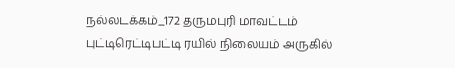நல்லடக்கம்_172 தருமபுரி மாவட்டம் புட்டிரெட்டிபட்டி ரயில் நிலையம் அருகில்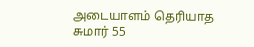அடையாளம் தெரியாத சுமார் 55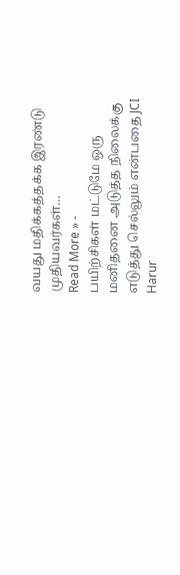வயது மதிக்கத்தக்க இரண்டு முதியவர்கள்…
Read More » -
பயிற்சிகள் மட்டுமே ஒரு மனிதனை அடுத்த நிலைக்கு எடுத்து செல்லும் என்பதை JCI Harur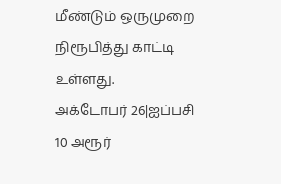மீண்டும் ஒருமுறை நிரூபித்து காட்டி உள்ளது.
அக்டோபர் 26|ஐப்பசி 10 அரூர்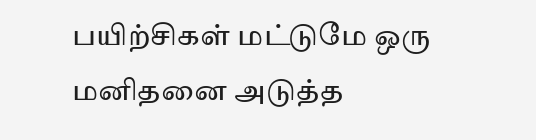பயிற்சிகள் மட்டுமே ஒரு மனிதனை அடுத்த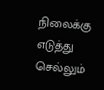நிலைக்கு எடுத்து செல்லும்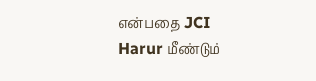என்பதை JCI Harur மீண்டும்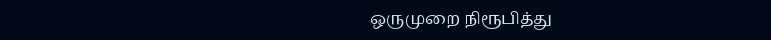ஒருமுறை நிரூபித்து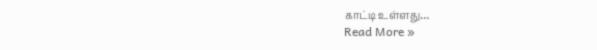காட்டி உள்ளது…
Read More »